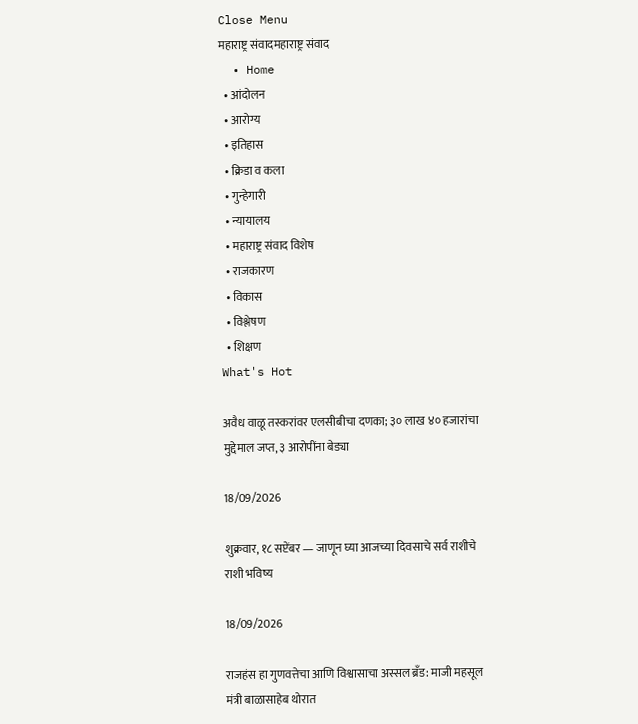Close Menu
महाराष्ट्र संवादमहाराष्ट्र संवाद
  • Home
  • आंदोलन
  • आरोग्य
  • इतिहास
  • क्रिडा व कला
  • गुन्हेगारी
  • न्यायालय
  • महाराष्ट्र संवाद विशेष
  • राजकारण
  • विकास
  • विश्लेषण
  • शिक्षण
What's Hot

अवैध वाळू तस्करांवर एलसीबीचा दणका; ३० लाख ४० हजारांचा मुद्देमाल जप्त, ३ आरोपींना बेड्या

18/09/2026

शुक्रवार, १८ सप्टेंबर — जाणून घ्या आजच्या दिवसाचे सर्व राशीचे राशी भविष्य

18/09/2026

राजहंस हा गुणवत्तेचा आणि विश्वासाचा अस्सल ब्रँड: माजी महसूल मंत्री बाळासाहेब थोरात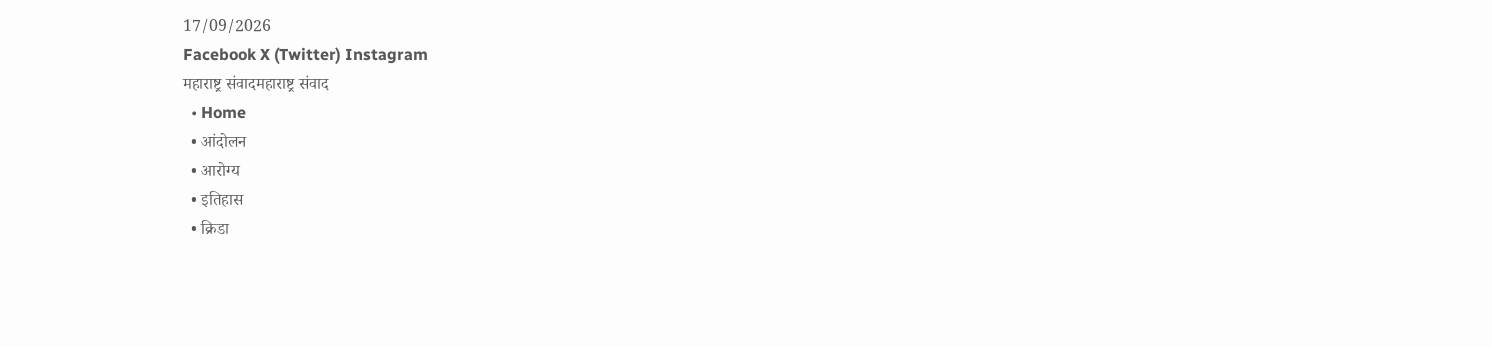17/09/2026
Facebook X (Twitter) Instagram
महाराष्ट्र संवादमहाराष्ट्र संवाद
  • Home
  • आंदोलन
  • आरोग्य
  • इतिहास
  • क्रिडा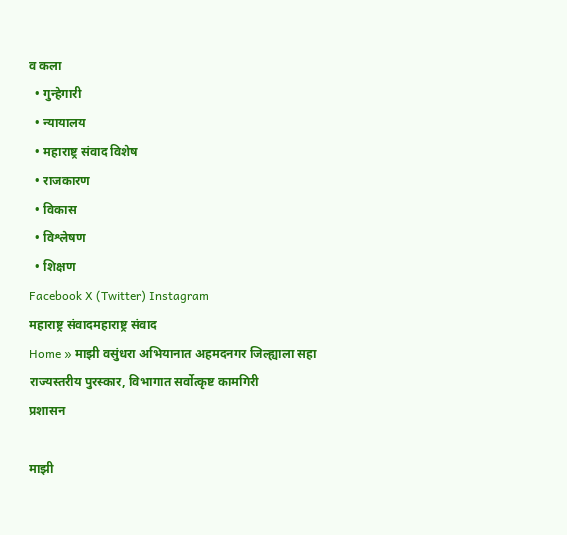व कला
  • गुन्हेगारी
  • न्यायालय
  • महाराष्ट्र संवाद विशेष
  • राजकारण
  • विकास
  • विश्लेषण
  • शिक्षण
Facebook X (Twitter) Instagram
महाराष्ट्र संवादमहाराष्ट्र संवाद
Home » माझी वसुंधरा अभियानात अहमदनगर जिल्ह्याला सहा राज्यस्तरीय पुरस्कार, विभागात सर्वोत्कृष्ट कामगिरी
प्रशासन

माझी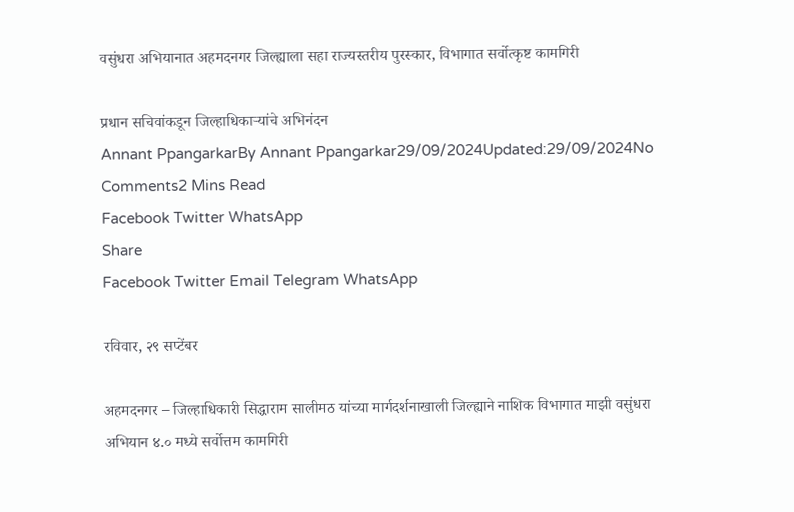वसुंधरा अभियानात अहमदनगर जिल्ह्याला सहा राज्यस्तरीय पुरस्कार, विभागात सर्वोत्कृष्ट कामगिरी

प्रधान सचिवांकडून जिल्हाधिकाऱ्यांचे अभिनंदन
Annant PpangarkarBy Annant Ppangarkar29/09/2024Updated:29/09/2024No Comments2 Mins Read
Facebook Twitter WhatsApp
Share
Facebook Twitter Email Telegram WhatsApp

रविवार, २९ सप्टेंबर

अहमदनगर – जिल्हाधिकारी सिद्धाराम सालीमठ यांच्या मार्गदर्शनाखाली जिल्ह्याने नाशिक विभागात माझी वसुंधरा अभियान ४.० मध्ये सर्वोत्तम कामगिरी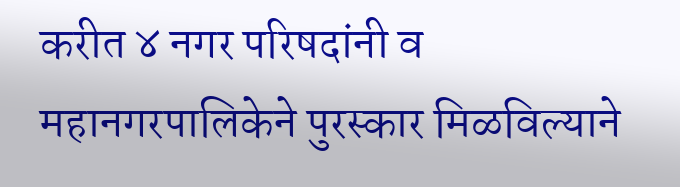करीत ४ नगर परिषदांनी व महानगरपालिकेने पुरस्कार मिळविल्याने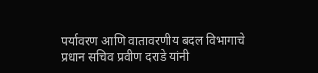पर्यावरण आणि वातावरणीय बदल विभागाचे प्रधान सचिव प्रवीण दराडे यांनी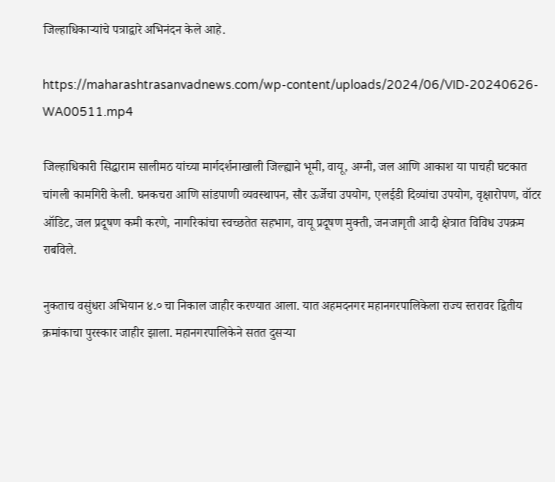जिल्हाधिकाऱ्यांचे पत्राद्वारे अभिनंदन केले आहे.

https://maharashtrasanvadnews.com/wp-content/uploads/2024/06/VID-20240626-WA00511.mp4

जिल्हाधिकारी सिद्धाराम सालीमठ यांच्या मार्गदर्शनाखाली जिल्ह्याने भूमी, वायू, अग्नी, जल आणि आकाश या पाचही घटकात चांगली कामगिरी केली. घनकचरा आणि सांडपाणी व्यवस्थापन, सौर ऊर्जेचा उपयोग, एलईडी दिव्यांचा उपयोग, वृक्षारोपण, वॉटर ऑडिट, जल प्रदूषण कमी करणे, नागरिकांचा स्वच्छतेत सहभाग, वायू प्रदूषण मुक्ती, जनजागृती आदी क्षेत्रात विविध उपक्रम राबविले.

नुकताच वसुंधरा अभियान ४.० चा निकाल जाहीर करण्यात आला. यात अहमदनगर महानगरपालिकेला राज्य स्तरावर द्वितीय क्रमांकाचा पुरस्कार जाहीर झाला. महानगरपालिकेने सतत दुसऱ्या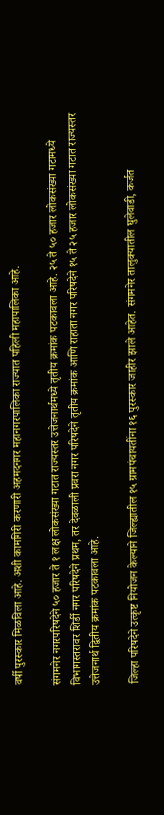वर्षी पुरस्कार मिळविला आहे. अशी कामगिरी करणारी अहमदनगर महानगरपालिका राज्यात पहिली महापालिका आहे.

संगमनेर नगरपरिषदेने ५० हजार ते १ लक्ष लोकसंख्या गटात राज्यस्तर उत्तेजनार्थमध्ये तृतीय क्रमांक पटकावला आहे. २५ ते ५० हजार लोकसंख्या गटामध्ये विभागस्तरावर शिर्डी नगर परिषदेने प्रथम, तर देवळाली प्रवरा नगर परिषदेने तृतीय क्रमांक आणि राहाता नगर परिषदेने १५ ते २५ हजार लोकसंख्या गटात राज्यस्तर उत्तेजनार्थ द्वितीय क्रमांक पटकावला आहे.

जिल्हा परिषदेने उत्कृष्ट नियोजन केल्याने जिल्ह्यातील १५ ग्रामपंचायतींना १६ पुरस्कार जाहीर झाले आहेत. संगमनेर तालुक्यातील घुलेवाडी, कर्जत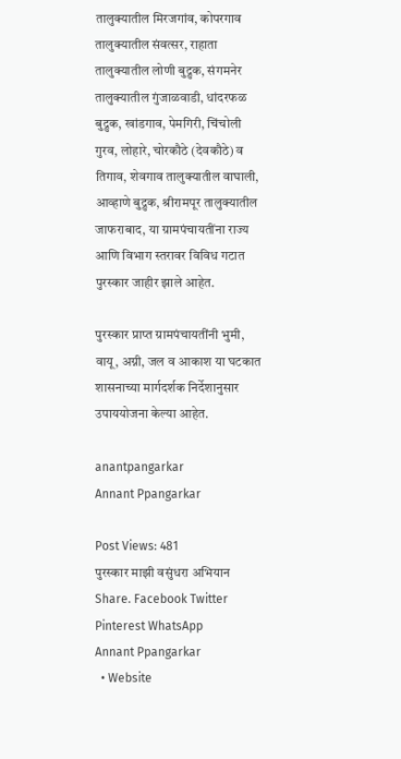तालुक्यातील मिरजगांव, कोपरगाव तालुक्यातील संवत्सर, राहाता तालुक्यातील लोणी बुद्रुक, संगमनेर तालुक्यातील गुंजाळवाडी, धांदरफळ बुद्रुक, खांडगाव, पेमगिरी, चिंचोली गुरव, लोहारे, चोरकौठे (देवकौठे) व तिगाव, शेवगाव तालुक्यातील वाघाली, आव्हाणे बुद्रुक, श्रीरामपूर तालुक्यातील जाफराबाद, या ग्रामपंचायतींना राज्य आणि विभाग स्तरावर विविध गटात पुरस्कार जाहीर झाले आहेत.

पुरस्कार प्राप्त ग्रामपंचायतींनी भुमी, वायू, अग्नी, जल व आकाश या घटकात शासनाच्या मार्गदर्शक निर्देशानुसार उपाययोजना केल्या आहेत.

anantpangarkar
Annant Ppangarkar

Post Views: 481
पुरस्कार माझी वसुंधरा अभियान
Share. Facebook Twitter Pinterest WhatsApp
Annant Ppangarkar
  • Website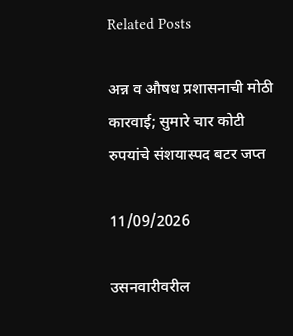Related Posts

अन्न व औषध प्रशासनाची मोठी कारवाई; सुमारे चार कोटी रुपयांचे संशयास्पद बटर जप्त

11/09/2026

उसनवारीवरील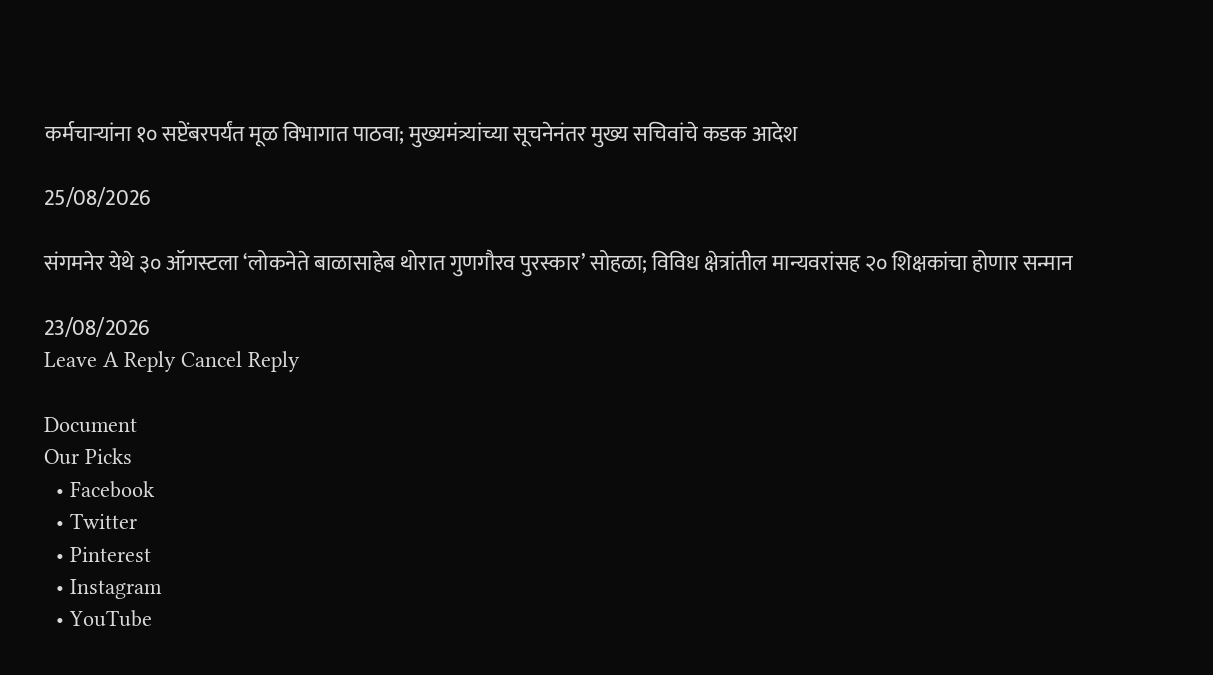कर्मचाऱ्यांना १० सप्टेंबरपर्यंत मूळ विभागात पाठवा; मुख्यमंत्र्यांच्या सूचनेनंतर मुख्य सचिवांचे कडक आदेश

25/08/2026

संगमनेर येथे ३० ऑगस्टला ‘लोकनेते बाळासाहेब थोरात गुणगौरव पुरस्कार’ सोहळा; विविध क्षेत्रांतील मान्यवरांसह २० शिक्षकांचा होणार सन्मान

23/08/2026
Leave A Reply Cancel Reply

Document
Our Picks
  • Facebook
  • Twitter
  • Pinterest
  • Instagram
  • YouTube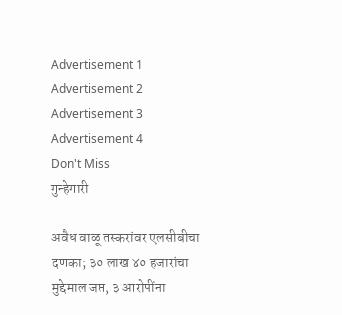Advertisement 1 Advertisement 2 Advertisement 3 Advertisement 4
Don't Miss
गुन्हेगारी

अवैध वाळू तस्करांवर एलसीबीचा दणका; ३० लाख ४० हजारांचा मुद्देमाल जप्त, ३ आरोपींना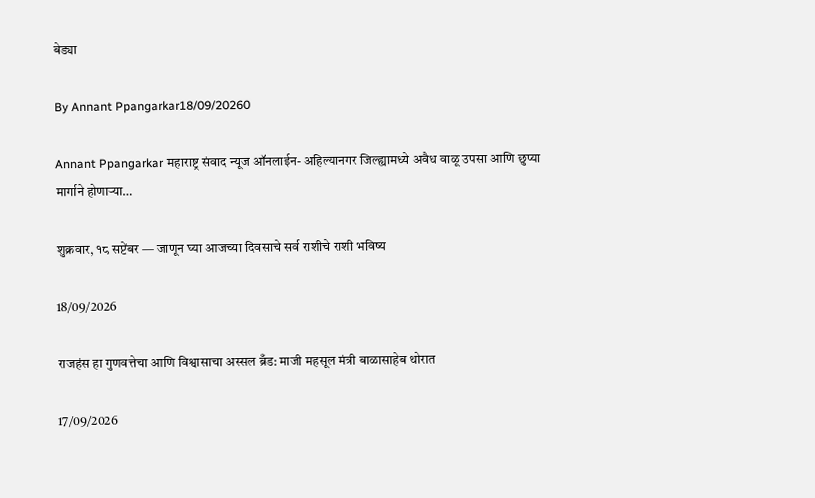बेड्या

By Annant Ppangarkar18/09/20260

Annant Ppangarkar महाराष्ट्र संवाद न्यूज ऑनलाईन- अहिल्यानगर जिल्ह्यामध्ये अवैध वाळू उपसा आणि छुप्या मार्गाने होणाऱ्या…

शुक्रवार, १८ सप्टेंबर — जाणून घ्या आजच्या दिवसाचे सर्व राशीचे राशी भविष्य

18/09/2026

राजहंस हा गुणवत्तेचा आणि विश्वासाचा अस्सल ब्रँड: माजी महसूल मंत्री बाळासाहेब थोरात

17/09/2026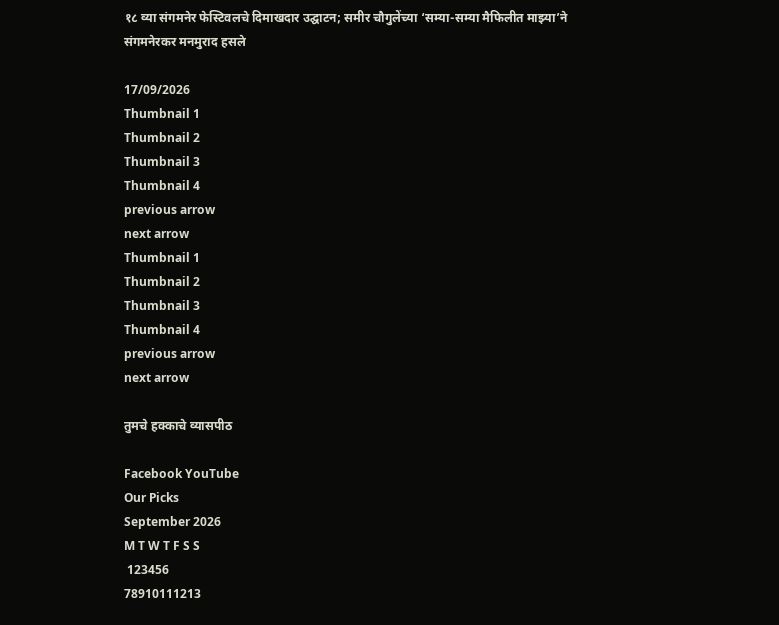१८ व्या संगमनेर फेस्टिवलचे दिमाखदार उद्घाटन; समीर चौगुलेंच्या ‘सम्या-सम्या मैफिलीत माझ्या’ने संगमनेरकर मनमुराद हसले

17/09/2026
Thumbnail 1
Thumbnail 2
Thumbnail 3
Thumbnail 4
previous arrow
next arrow
Thumbnail 1
Thumbnail 2
Thumbnail 3
Thumbnail 4
previous arrow
next arrow

तुमचे हक्काचे व्यासपीठ

Facebook YouTube
Our Picks
September 2026
M T W T F S S
 123456
78910111213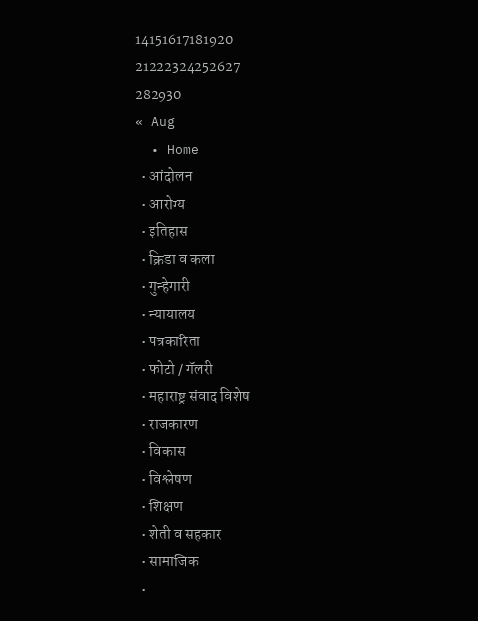14151617181920
21222324252627
282930
« Aug
  • Home
  • आंदोलन
  • आरोग्य
  • इतिहास
  • क्रिडा व कला
  • गुन्हेगारी
  • न्यायालय
  • पत्रकारिता
  • फोटो / गॅलरी
  • महाराष्ट्र संवाद विशेष
  • राजकारण
  • विकास
  • विश्लेषण
  • शिक्षण
  • शेती व सहकार
  • सामाजिक
  •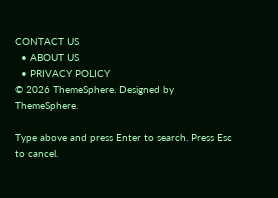CONTACT US
  • ABOUT US
  • PRIVACY POLICY
© 2026 ThemeSphere. Designed by ThemeSphere.

Type above and press Enter to search. Press Esc to cancel.